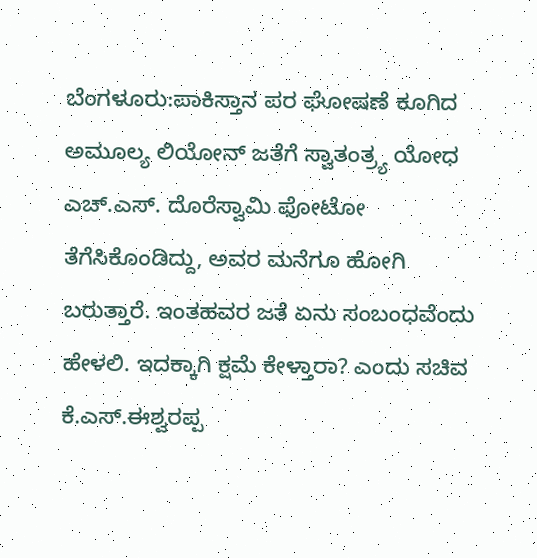ಬೆಂಗಳೂರು:ಪಾಕಿಸ್ತಾನ ಪರ ಘೋಷಣೆ ಕೂಗಿದ ಅಮೂಲ್ಯ ಲಿಯೋನ್ ಜತೆಗೆ ಸ್ವಾತಂತ್ರ್ಯ ಯೋಧ ಎಚ್.ಎಸ್. ದೊರೆಸ್ವಾಮಿ ಫೋಟೋ ತೆಗೆಸಿಕೊಂಡಿದ್ದು, ಅವರ ಮನೆಗೂ ಹೋಗಿ ಬರುತ್ತಾರೆ. ಇಂತಹವರ ಜತೆ ಏನು ಸಂಬಂಧವೆಂದು ಹೇಳಲಿ. ಇದಕ್ಕಾಗಿ ಕ್ಷಮೆ ಕೇಳ್ತಾರಾ? ಎಂದು ಸಚಿವ ಕೆ.ಎಸ್.ಈಶ್ವರಪ್ಪ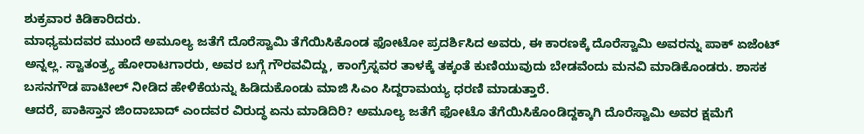ಶುಕ್ರವಾರ ಕಿಡಿಕಾರಿದರು.
ಮಾಧ್ಯಮದವರ ಮುಂದೆ ಅಮೂಲ್ಯ ಜತೆಗೆ ದೊರೆಸ್ವಾಮಿ ತೆಗೆಯಿಸಿಕೊಂಡ ಫೋಟೋ ಪ್ರದರ್ಶಿಸಿದ ಅವರು, ಈ ಕಾರಣಕ್ಕೆ ದೊರೆಸ್ವಾಮಿ ಅವರನ್ನು ಪಾಕ್ ಏಜೆಂಟ್ ಅನ್ನಲ್ಲ. ಸ್ವಾತಂತ್ರ್ಯ ಹೋರಾಟಗಾರರು, ಅವರ ಬಗ್ಗೆ ಗೌರವವಿದ್ದು, ಕಾಂಗ್ರೆಸ್ನವರ ತಾಳಕ್ಕೆ ತಕ್ಕಂತೆ ಕುಣಿಯುವುದು ಬೇಡವೆಂದು ಮನವಿ ಮಾಡಿಕೊಂಡರು. ಶಾಸಕ ಬಸನಗೌಡ ಪಾಟೀಲ್ ನೀಡಿದ ಹೇಳಿಕೆಯನ್ನು ಹಿಡಿದುಕೊಂಡು ಮಾಜಿ ಸಿಎಂ ಸಿದ್ದರಾಮಯ್ಯ ಧರಣಿ ಮಾಡುತ್ತಾರೆ.
ಆದರೆ, ಪಾಕಿಸ್ತಾನ ಜಿಂದಾಬಾದ್ ಎಂದವರ ವಿರುದ್ಧ ಏನು ಮಾಡಿದಿರಿ? ಅಮೂಲ್ಯ ಜತೆಗೆ ಫೋಟೊ ತೆಗೆಯಿಸಿಕೊಂಡಿದ್ದಕ್ಕಾಗಿ ದೊರೆಸ್ವಾಮಿ ಅವರ ಕ್ಷಮೆಗೆ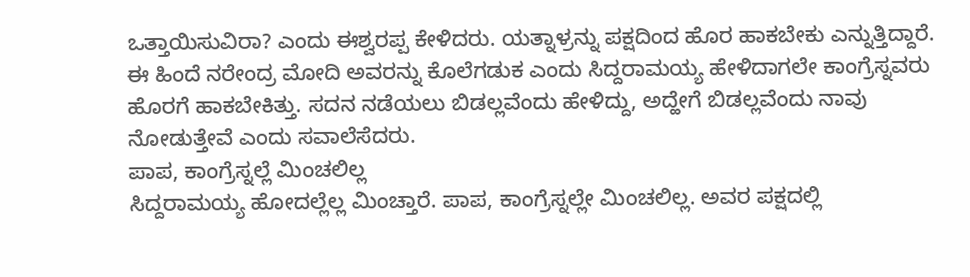ಒತ್ತಾಯಿಸುವಿರಾ? ಎಂದು ಈಶ್ವರಪ್ಪ ಕೇಳಿದರು. ಯತ್ನಾಳ್ರನ್ನು ಪಕ್ಷದಿಂದ ಹೊರ ಹಾಕಬೇಕು ಎನ್ನುತ್ತಿದ್ದಾರೆ. ಈ ಹಿಂದೆ ನರೇಂದ್ರ ಮೋದಿ ಅವರನ್ನು ಕೊಲೆಗಡುಕ ಎಂದು ಸಿದ್ದರಾಮಯ್ಯ ಹೇಳಿದಾಗಲೇ ಕಾಂಗ್ರೆಸ್ನವರು ಹೊರಗೆ ಹಾಕಬೇಕಿತ್ತು. ಸದನ ನಡೆಯಲು ಬಿಡಲ್ಲವೆಂದು ಹೇಳಿದ್ದು, ಅದ್ಹೇಗೆ ಬಿಡಲ್ಲವೆಂದು ನಾವು ನೋಡುತ್ತೇವೆ ಎಂದು ಸವಾಲೆಸೆದರು.
ಪಾಪ, ಕಾಂಗ್ರೆಸ್ನಲ್ಲೆ ಮಿಂಚಲಿಲ್ಲ
ಸಿದ್ದರಾಮಯ್ಯ ಹೋದಲ್ಲೆಲ್ಲ ಮಿಂಚ್ತಾರೆ. ಪಾಪ, ಕಾಂಗ್ರೆಸ್ನಲ್ಲೇ ಮಿಂಚಲಿಲ್ಲ. ಅವರ ಪಕ್ಷದಲ್ಲಿ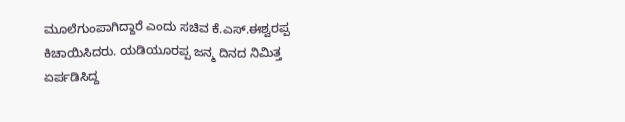ಮೂಲೆಗುಂಪಾಗಿದ್ದಾರೆ ಎಂದು ಸಚಿವ ಕೆ.ಎಸ್.ಈಶ್ವರಪ್ಪ ಕಿಚಾಯಿಸಿದರು. ಯಡಿಯೂರಪ್ಪ ಜನ್ಮ ದಿನದ ನಿಮಿತ್ತ ಏರ್ಪಡಿಸಿದ್ದ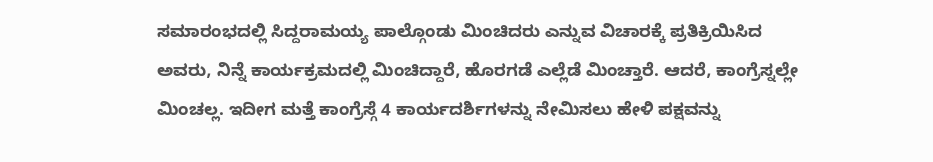ಸಮಾರಂಭದಲ್ಲಿ ಸಿದ್ದರಾಮಯ್ಯ ಪಾಲ್ಗೊಂಡು ಮಿಂಚಿದರು ಎನ್ನುವ ವಿಚಾರಕ್ಕೆ ಪ್ರತಿಕ್ರಿಯಿಸಿದ ಅವರು, ನಿನ್ನೆ ಕಾರ್ಯಕ್ರಮದಲ್ಲಿ ಮಿಂಚಿದ್ದಾರೆ, ಹೊರಗಡೆ ಎಲ್ಲೆಡೆ ಮಿಂಚ್ತಾರೆ. ಆದರೆ, ಕಾಂಗ್ರೆಸ್ನಲ್ಲೇ ಮಿಂಚಲ್ಲ. ಇದೀಗ ಮತ್ತೆ ಕಾಂಗ್ರೆಸ್ಗೆ 4 ಕಾರ್ಯದರ್ಶಿಗಳನ್ನು ನೇಮಿಸಲು ಹೇಳಿ ಪಕ್ಷವನ್ನು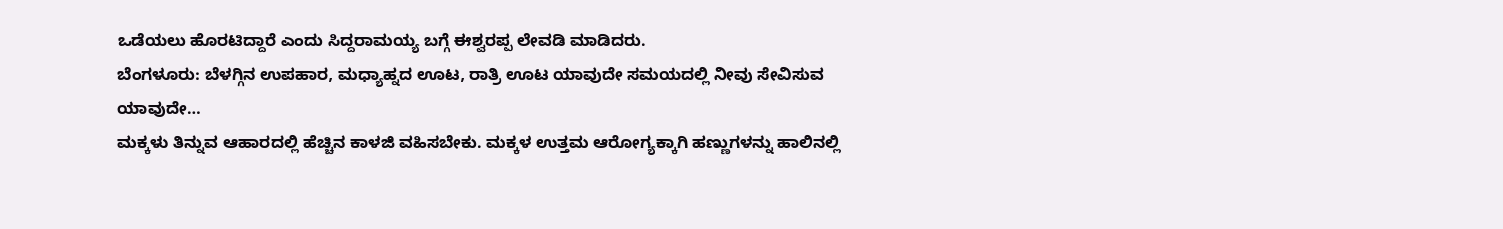ಒಡೆಯಲು ಹೊರಟಿದ್ದಾರೆ ಎಂದು ಸಿದ್ದರಾಮಯ್ಯ ಬಗ್ಗೆ ಈಶ್ವರಪ್ಪ ಲೇವಡಿ ಮಾಡಿದರು.
ಬೆಂಗಳೂರು: ಬೆಳಗ್ಗಿನ ಉಪಹಾರ, ಮಧ್ಯಾಹ್ನದ ಊಟ, ರಾತ್ರಿ ಊಟ ಯಾವುದೇ ಸಮಯದಲ್ಲಿ ನೀವು ಸೇವಿಸುವ ಯಾವುದೇ…
ಮಕ್ಕಳು ತಿನ್ನುವ ಆಹಾರದಲ್ಲಿ ಹೆಚ್ಚಿನ ಕಾಳಜಿ ವಹಿಸಬೇಕು. ಮಕ್ಕಳ ಉತ್ತಮ ಆರೋಗ್ಯಕ್ಕಾಗಿ ಹಣ್ಣುಗಳನ್ನು ಹಾಲಿನಲ್ಲಿ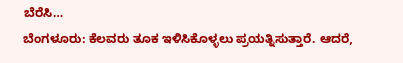ಬೆರೆಸಿ…
ಬೆಂಗಳೂರು: ಕೆಲವರು ತೂಕ ಇಳಿಸಿಕೊಳ್ಳಲು ಪ್ರಯತ್ನಿಸುತ್ತಾರೆ. ಆದರೆ,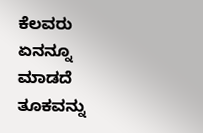ಕೆಲವರು ಏನನ್ನೂ ಮಾಡದೆ ತೂಕವನ್ನು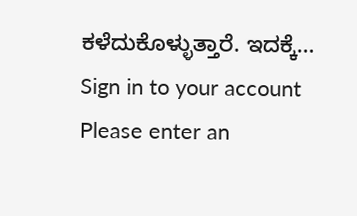ಕಳೆದುಕೊಳ್ಳುತ್ತಾರೆ. ಇದಕ್ಕೆ…
Sign in to your account
Please enter an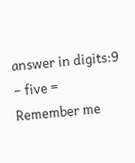answer in digits:9 − five =
Remember me